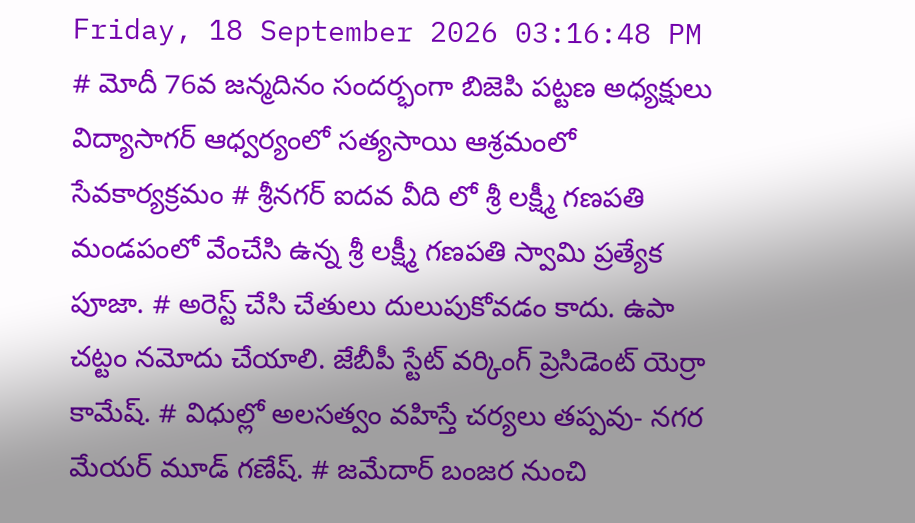Friday, 18 September 2026 03:16:48 PM
# మోదీ 76వ జన్మదినం సందర్భంగా బిజెపి పట్టణ అధ్యక్షులు విద్యాసాగర్ ఆధ్వర్యంలో సత్యసాయి ఆశ్రమంలో సేవకార్యక్రమం # శ్రీనగర్ ఐదవ వీది లో శ్రీ లక్ష్మీ గణపతి మండపంలో వేంచేసి ఉన్న శ్రీ లక్ష్మీ గణపతి స్వామి ప్రత్యేక పూజా. # అరెస్ట్ చేసి చేతులు దులుపుకోవడం కాదు. ఉపా చట్టం నమోదు చేయాలి. జేబీపీ స్టేట్ వర్కింగ్ ప్రెసిడెంట్ యెర్రా కామేష్. # విధుల్లో అలసత్వం వహిస్తే చర్యలు తప్పవు- నగర మేయర్ మూడ్ గణేష్. # జమేదార్ బంజర నుంచి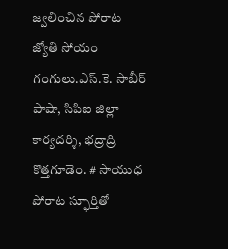జ్వలించిన పోరాట జ్యోతి సోయం గంగులు.ఎస్.కె. సాబీర్ పాషా, సిపిఐ జిల్లా కార్యదర్శి, భద్రాద్రి కొత్తగూడెం. # సాయుధ పోరాట స్ఫూర్తితో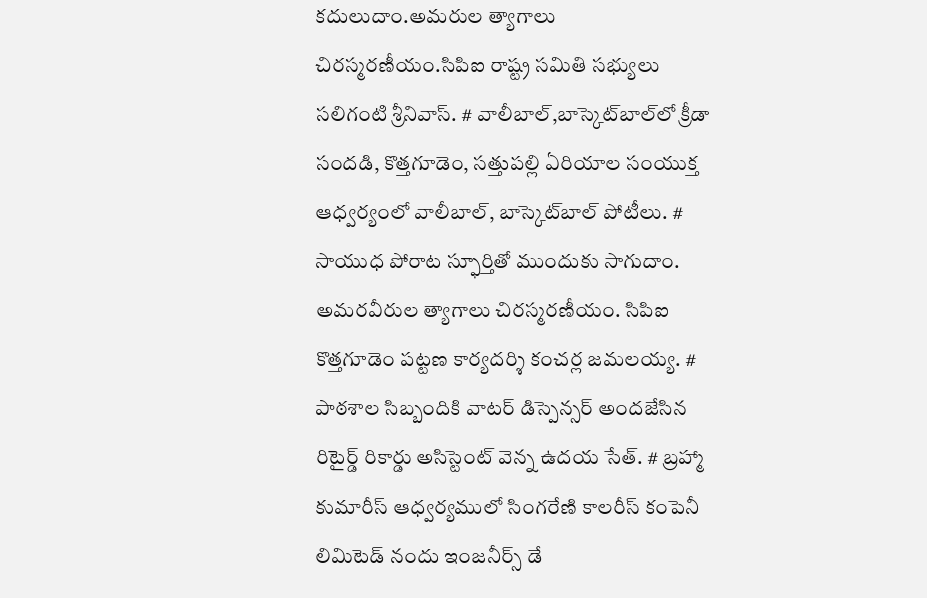కదులుదాం.అమరుల త్యాగాలు చిరస్మరణీయం.సిపిఐ రాష్ట్ర సమితి సభ్యులు సలిగంటి శ్రీనివాస్. # వాలీబాల్‌,బాస్కెట్‌బాల్‌లో క్రీడా సందడి, కొత్తగూడెం, సత్తుపల్లి ఏరియాల సంయుక్త ఆధ్వర్యంలో వాలీబాల్, బాస్కెట్‌బాల్ పోటీలు. # సాయుధ పోరాట స్ఫూర్తితో ముందుకు సాగుదాం. అమరవీరుల త్యాగాలు చిరస్మరణీయం. సిపిఐ కొత్తగూడెం పట్టణ కార్యదర్శి కంచర్ల జమలయ్య. # పాఠశాల సిబ్బందికి వాటర్ డిస్పెన్సర్ అందజేసిన రిటైర్డ్ రికార్డు అసిస్టెంట్ వెన్న ఉదయ సేత్. # బ్రహ్మా కుమారీస్ ఆధ్వర్యములో సింగరేణి కాలరీస్ కంపెనీ లిమిటెడ్ నందు ఇంజనీర్స్ డే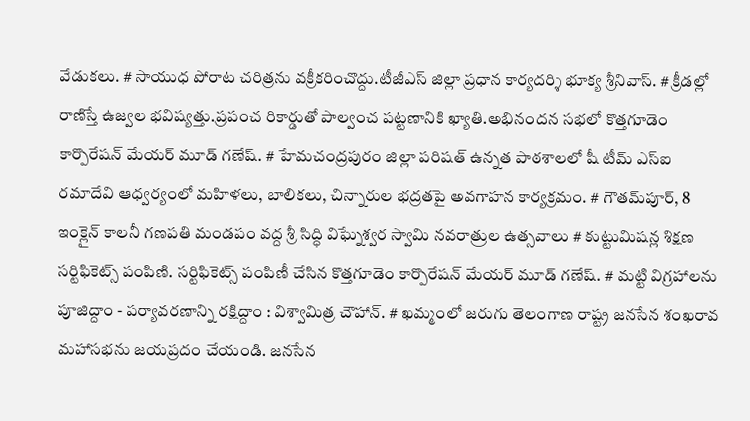వేడుకలు. # సాయుధ పోరాట చరిత్రను వక్రీకరించొద్దు.టీజీఎస్ జిల్లా ప్రధాన కార్యదర్శి భూక్య శ్రీనివాస్. # క్రీడల్లో రాణిస్తే ఉజ్వల భవిష్యత్తు.ప్రపంచ రికార్డుతో పాల్వంచ పట్టణానికి ఖ్యాతి.అభినందన సభలో కొత్తగూడెం కార్పొరేషన్ మేయర్ మూడ్ గణేష్. # హేమచంద్రపురం జిల్లా పరిషత్ ఉన్నత పాఠశాలలో షీ టీమ్‌ ఎస్‌ఐ రమాదేవి ఆధ్వర్యంలో మహిళలు, బాలికలు, చిన్నారుల భద్రతపై అవగాహన కార్యక్రమం. # గౌతమ్‌పూర్, 8 ఇంక్లైన్ కాలనీ గణపతి మండపం వద్ద శ్రీ సిద్ధి విఘ్నేశ్వర స్వామి నవరాత్రుల ఉత్సవాలు # కుట్టుమిషన్ల శిక్షణ సర్టిఫికెట్స్ పంపిణి. సర్టిఫికెట్స్ పంపిణీ చేసిన కొత్తగూడెం కార్పొరేషన్ మేయర్ మూడ్ గణేష్. # మట్టి విగ్రహాలను పూజిద్దాం - పర్యావరణాన్ని రక్షిద్దాం : విశ్వామిత్ర చౌహాన్. # ఖమ్మంలో జరుగు తెలంగాణ రాష్ట్ర జనసేన శంఖరావ మహాసభను జయప్రదం చేయండి. జనసేన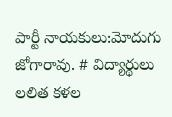పార్టీ నాయకులు:మోదుగు జోగారావు. # విద్యార్థులు లలిత కళల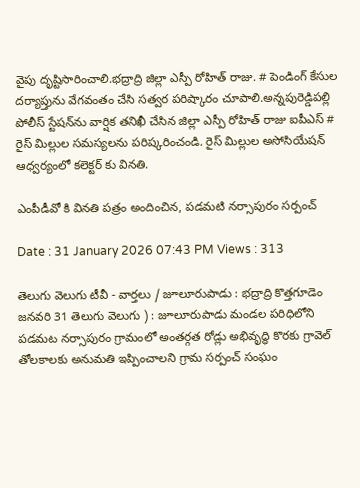వైపు దృష్టిసారించాలి.భద్రాద్రి జిల్లా ఎస్పీ రోహిత్ రాజు. # పెండింగ్ కేసుల దర్యాప్తును వేగవంతం చేసి సత్వర పరిష్కారం చూపాలి.అన్నపురెడ్డిపల్లి పోలీస్ స్టేషన్‌ను వార్షిక తనిఖీ చేసిన జిల్లా ఎస్పీ రోహిత్ రాజు ఐపీఎస్ # రైస్ మిల్లుల సమస్యలను పరిష్కరించండి. రైస్ మిల్లుల అసోసియేషన్ ఆధ్వర్యంలో కలెక్టర్ కు వినతి.

ఎంపీడీవో కి వినతి పత్రం అందించిన, పడమటి నర్సాపురం సర్పంచ్

Date : 31 January 2026 07:43 PM Views : 313

తెలుగు వెలుగు టీవీ - వార్తలు / జూలూరుపాడు : భద్రాద్రి కొత్తగూడెం జనవరి 31 తెలుగు వెలుగు ) : జూలూరుపాడు మండల పరిధిలోని పడమట నర్సాపురం గ్రామంలో అంతర్గత రోడ్లు అభివృద్ధి కొరకు గ్రావెల్ తోలకాలకు అనుమతి ఇప్పించాలని గ్రామ సర్పంచ్ సంఘం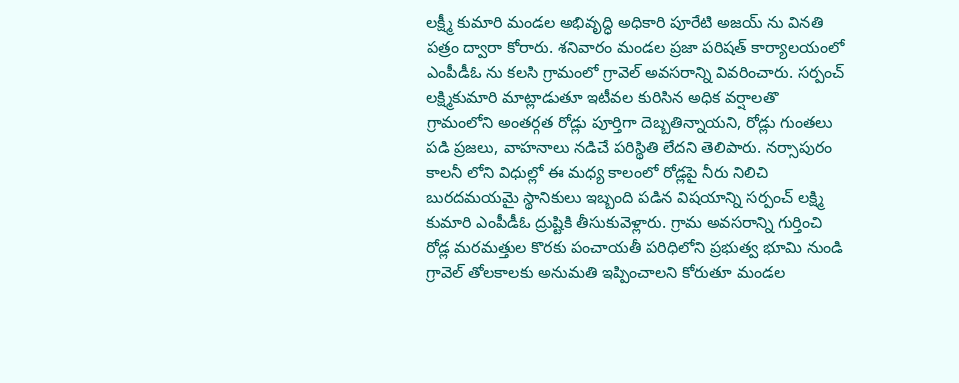లక్ష్మీ కుమారి మండల అభివృద్ధి అధికారి పూరేటి అజయ్ ను వినతి పత్రం ద్వారా కోరారు. శనివారం మండల ప్రజా పరిషత్ కార్యాలయంలో ఎంపీడీఓ ను కలసి గ్రామంలో గ్రావెల్ అవసరాన్ని వివరించారు. సర్పంచ్ లక్ష్మికుమారి మాట్లాడుతూ ఇటీవల కురిసిన అధిక వర్షాలతొ గ్రామంలోని అంతర్గత రోడ్లు పూర్తిగా దెబ్బతిన్నాయని, రోడ్లు గుంతలు పడి ప్రజలు, వాహనాలు నడిచే పరిస్థితి లేదని తెలిపారు. నర్సాపురం కాలనీ లోని విధుల్లో ఈ మధ్య కాలంలో రోడ్లపై నీరు నిలిచి బురదమయమై స్థానికులు ఇబ్బంది పడిన విషయాన్ని సర్పంచ్ లక్ష్మి కుమారి ఎంపీడీఓ ద్రుష్టికి తీసుకువెళ్లారు. గ్రామ అవసరాన్ని గుర్తించి రోడ్ల మరమత్తుల కొరకు పంచాయతీ పరిధిలోని ప్రభుత్వ భూమి నుండి గ్రావెల్ తోలకాలకు అనుమతి ఇప్పించాలని కోరుతూ మండల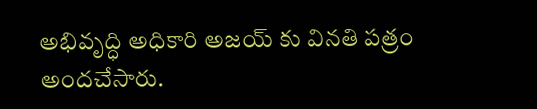అభివృద్ధి అధికారి అజయ్ కు వినతి పత్రం అందచేసారు.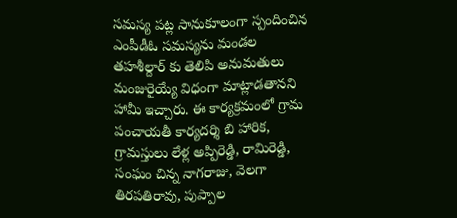సమస్య పట్ల సానుకూలంగా స్పందించిన ఎంపీడీఓ సమస్యను మండల తహశీల్దార్ కు తెలిపి అనుమతులు మంజురైయ్యే విధంగా మాట్లాడతానని హామీ ఇచ్చారు. ఈ కార్యక్రమంలో గ్రామ పంచాయతీ కార్యదర్శి బి హారిక, గ్రామస్తులు లేళ్ల అప్పిరెడ్డి, రామిరెడ్డి, సంఘం చిన్న నాగరాజు, వెలగా తిరపతిరావు, పుప్పాల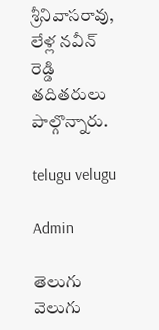శ్రీనివాసరావు, లేళ్ల నవీన్ రెడ్డి తదితరులు పాల్గొన్నారు.

telugu velugu

Admin

తెలుగు వెలుగు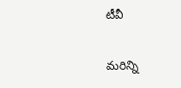టీవీ

మరిన్ని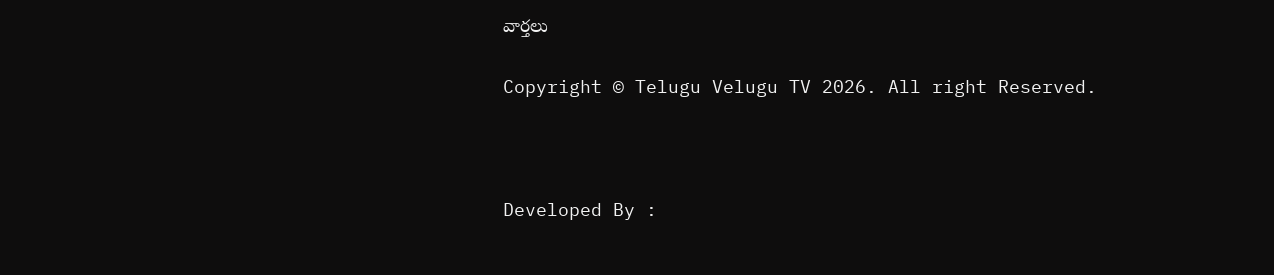వార్తలు

Copyright © Telugu Velugu TV 2026. All right Reserved.



Developed By :